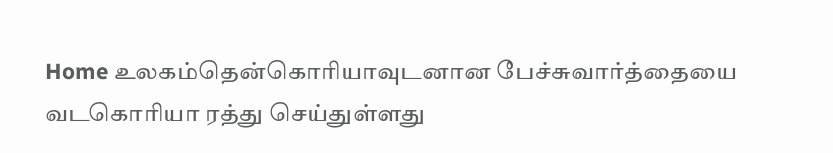Home உலகம்தென்கொரியாவுடனான பேச்சுவார்த்தையை வடகொரியா ரத்து செய்துள்ளது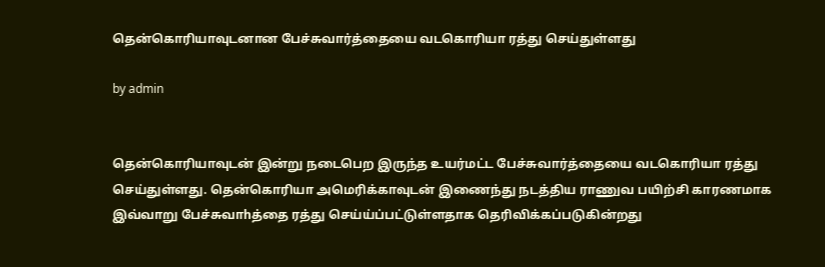தென்கொரியாவுடனான பேச்சுவார்த்தையை வடகொரியா ரத்து செய்துள்ளது

by admin


தென்கொரியாவுடன் இன்று நடைபெற இருந்த உயர்மட்ட பேச்சுவார்த்தையை வடகொரியா ரத்து செய்துள்ளது. தென்கொரியா அமெரிக்காவுடன் இணைந்து நடத்திய ராணுவ பயிற்சி காரணமாக இவ்வாறு பேச்சுவாhத்தை ரத்து செய்ய்ப்பட்டுள்ளதாக தெரிவிக்கப்படுகின்றது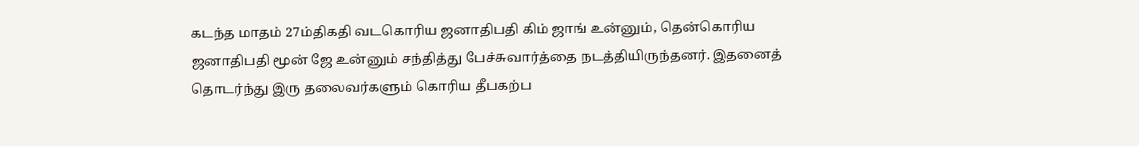கடந்த மாதம் 27ம்திகதி வடகொரிய ஜனாதிபதி கிம் ஜாங் உன்னும், தென்கொரிய ஜனாதிபதி மூன் ஜே உன்னும் சந்தித்து பேச்சுவார்த்தை நடத்தியிருந்தனர். இதனைத் தொடர்ந்து இரு தலைவர்களும் கொரிய தீபகற்ப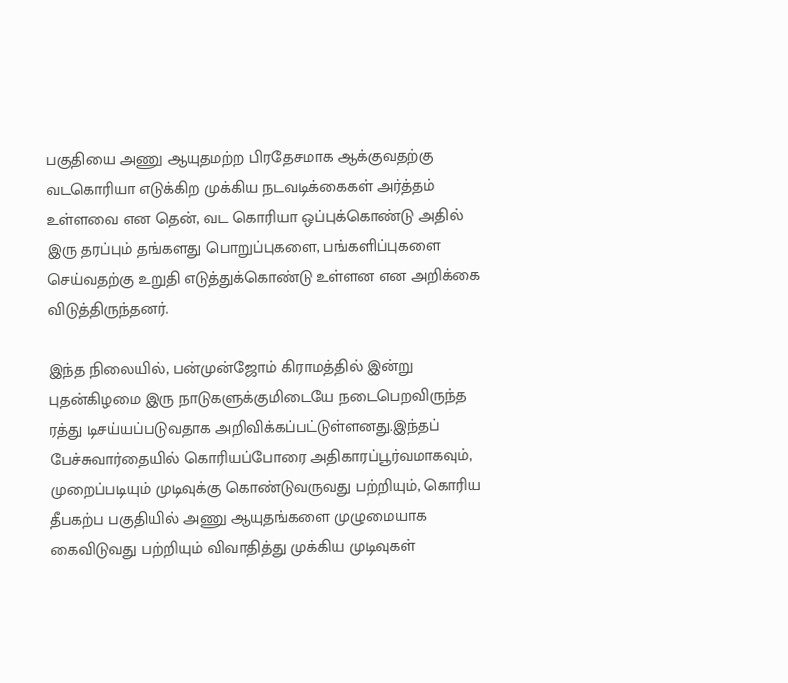பகுதியை அணு ஆயுதமற்ற பிரதேசமாக ஆக்குவதற்கு வடகொரியா எடுக்கிற முக்கிய நடவடிக்கைகள் அர்த்தம் உள்ளவை என தென், வட கொரியா ஒப்புக்கொண்டு அதில் இரு தரப்பும் தங்களது பொறுப்புகளை, பங்களிப்புகளை செய்வதற்கு உறுதி எடுத்துக்கொண்டு உள்ளன என அறிக்கை விடுத்திருந்தனர்.

இந்த நிலையில், பன்முன்ஜோம் கிராமத்தில் இன்று புதன்கிழமை இரு நாடுகளுக்குமிடையே நடைபெறவிருந்த ரத்து டிசய்யப்படுவதாக அறிவிக்கப்பட்டுள்ளனது.இந்தப் பேச்சுவார்தையில் கொரியப்போரை அதிகாரப்பூர்வமாகவும், முறைப்படியும் முடிவுக்கு கொண்டுவருவது பற்றியும், கொரிய தீபகற்ப பகுதியில் அணு ஆயுதங்களை முழுமையாக கைவிடுவது பற்றியும் விவாதித்து முக்கிய முடிவுகள்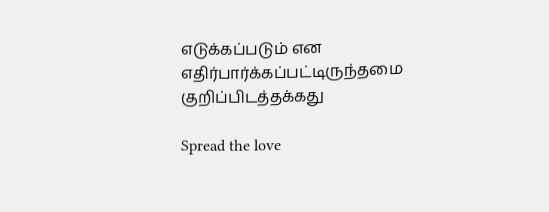எடுக்கப்படும் என எதிர்பார்க்கப்பட்டிருந்தமை குறிப்பிடத்தக்கது

Spread the love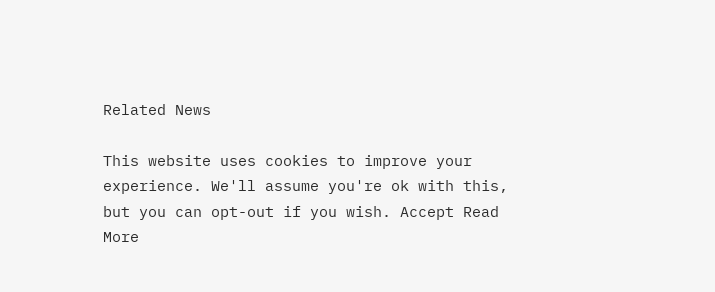Related News

This website uses cookies to improve your experience. We'll assume you're ok with this, but you can opt-out if you wish. Accept Read More